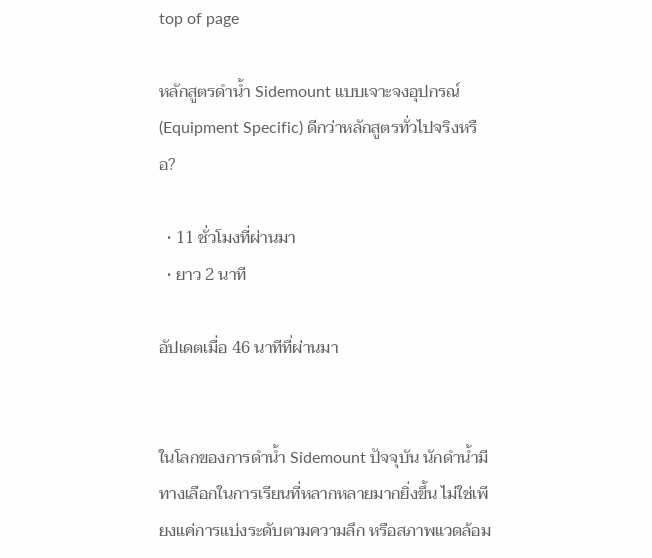top of page

หลักสูตรดำน้ำ Sidemount แบบเจาะจงอุปกรณ์ (Equipment Specific) ดีกว่าหลักสูตรทั่วไปจริงหรือ?

  • 11 ชั่วโมงที่ผ่านมา
  • ยาว 2 นาที

อัปเดตเมื่อ 46 นาทีที่ผ่านมา


ในโลกของการดำน้ำ Sidemount ปัจจุบัน นักดำน้ำมีทางเลือกในการเรียนที่หลากหลายมากยิ่งขึ้น ไม่ใช่เพียงแค่การแบ่งระดับตามความลึก หรือสภาพแวดล้อม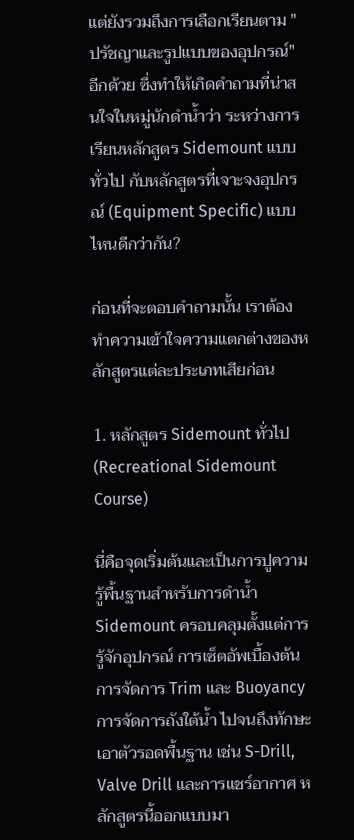แต่ยังรวมถึงการเลือกเรียนตาม "ปรัชญาและรูปแบบของอุปกรณ์" อีกด้วย ซึ่งทำให้เกิดคำถามที่น่าสนใจในหมู่นักดำน้ำว่า ระหว่างการเรียนหลักสูตร Sidemount แบบทั่วไป กับหลักสูตรที่เจาะจงอุปกรณ์ (Equipment Specific) แบบไหนดีกว่ากัน?

ก่อนที่จะตอบคำถามนั้น เราต้องทำความเข้าใจความแตกต่างของหลักสูตรแต่ละประเภทเสียก่อน

1. หลักสูตร Sidemount ทั่วไป (Recreational Sidemount Course)

นี่คือจุดเริ่มต้นและเป็นการปูความรู้พื้นฐานสำหรับการดำน้ำ Sidemount ครอบคลุมตั้งแต่การรู้จักอุปกรณ์ การเซ็ตอัพเบื้องต้น การจัดการ Trim และ Buoyancy การจัดการถังใต้น้ำ ไปจนถึงทักษะเอาตัวรอดพื้นฐาน เช่น S-Drill, Valve Drill และการแชร์อากาศ หลักสูตรนี้ออกแบบมา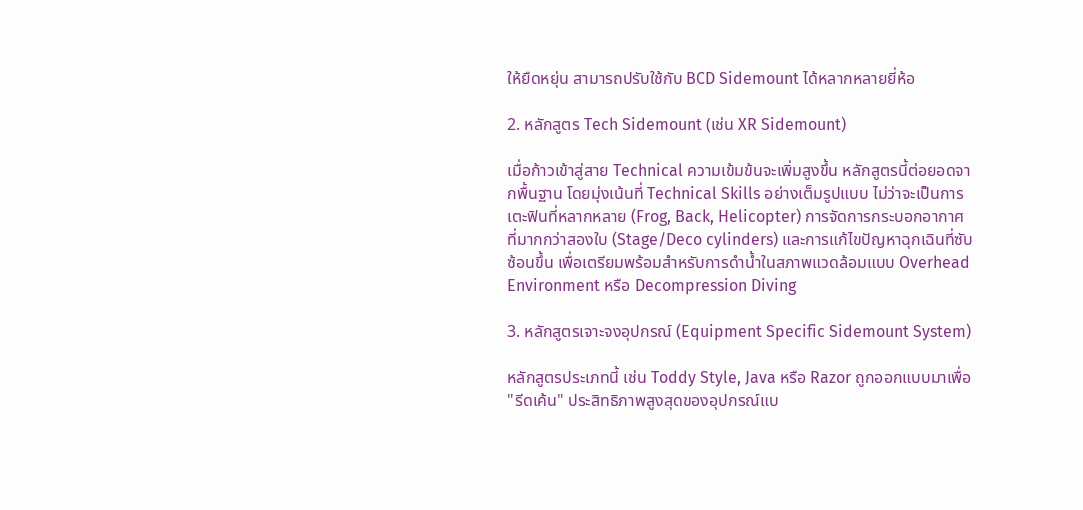ให้ยืดหยุ่น สามารถปรับใช้กับ BCD Sidemount ได้หลากหลายยี่ห้อ

2. หลักสูตร Tech Sidemount (เช่น XR Sidemount)

เมื่อก้าวเข้าสู่สาย Technical ความเข้มข้นจะเพิ่มสูงขึ้น หลักสูตรนี้ต่อยอดจากพื้นฐาน โดยมุ่งเน้นที่ Technical Skills อย่างเต็มรูปแบบ ไม่ว่าจะเป็นการเตะฟินที่หลากหลาย (Frog, Back, Helicopter) การจัดการกระบอกอากาศที่มากกว่าสองใบ (Stage/Deco cylinders) และการแก้ไขปัญหาฉุกเฉินที่ซับซ้อนขึ้น เพื่อเตรียมพร้อมสำหรับการดำน้ำในสภาพแวดล้อมแบบ Overhead Environment หรือ Decompression Diving

3. หลักสูตรเจาะจงอุปกรณ์ (Equipment Specific Sidemount System)

หลักสูตรประเภทนี้ เช่น Toddy Style, Java หรือ Razor ถูกออกแบบมาเพื่อ "รีดเค้น" ประสิทธิภาพสูงสุดของอุปกรณ์แบ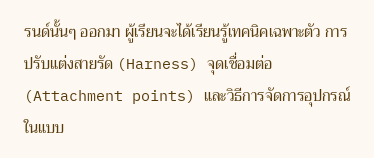รนด์นั้นๆ ออกมา ผู้เรียนจะได้เรียนรู้เทคนิคเฉพาะตัว การปรับแต่งสายรัด (Harness) จุดเชื่อมต่อ (Attachment points) และวิธีการจัดการอุปกรณ์ในแบบ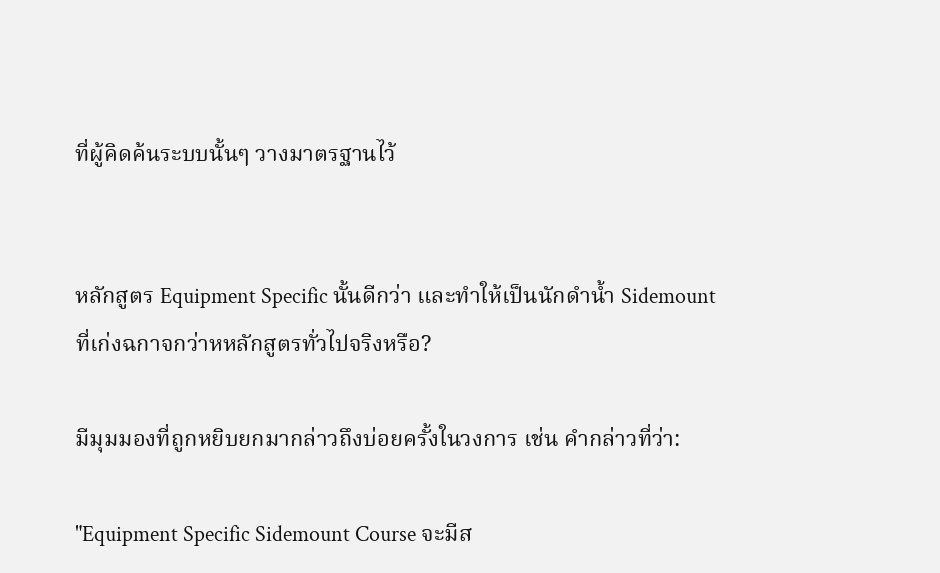ที่ผู้คิดค้นระบบนั้นๆ วางมาตรฐานไว้


หลักสูตร Equipment Specific นั้นดีกว่า และทำให้เป็นนักดำน้ำ Sidemount ที่เก่งฉกาจกว่าหหลักสูตรทั่วไปจริงหรือ?

มีมุมมองที่ถูกหยิบยกมากล่าวถึงบ่อยครั้งในวงการ เช่น คำกล่าวที่ว่า:

"Equipment Specific Sidemount Course จะมีส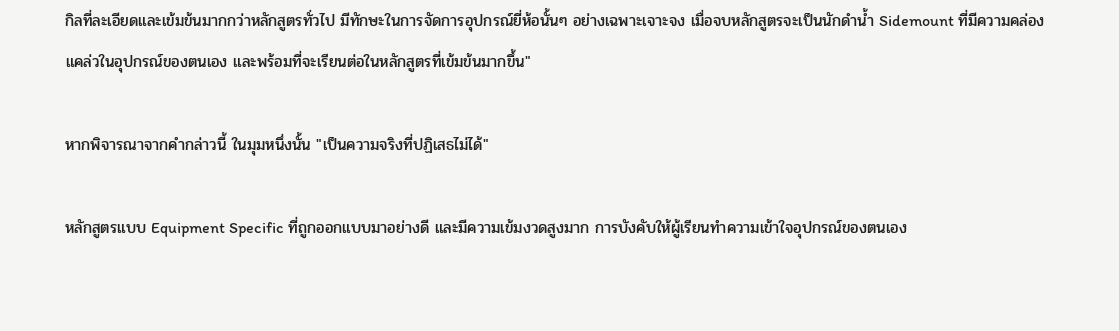กิลที่ละเอียดและเข้มข้นมากกว่าหลักสูตรทั่วไป มีทักษะในการจัดการอุปกรณ์ยี่ห้อนั้นๆ อย่างเฉพาะเจาะจง เมื่อจบหลักสูตรจะเป็นนักดำน้ำ Sidemount ที่มีความคล่องแคล่วในอุปกรณ์ของตนเอง และพร้อมที่จะเรียนต่อในหลักสูตรที่เข้มข้นมากขึ้น"

หากพิจารณาจากคำกล่าวนี้ ในมุมหนึ่งนั้น "เป็นความจริงที่ปฏิเสธไม่ได้"

หลักสูตรแบบ Equipment Specific ที่ถูกออกแบบมาอย่างดี และมีความเข้มงวดสูงมาก การบังคับให้ผู้เรียนทำความเข้าใจอุปกรณ์ของตนเอง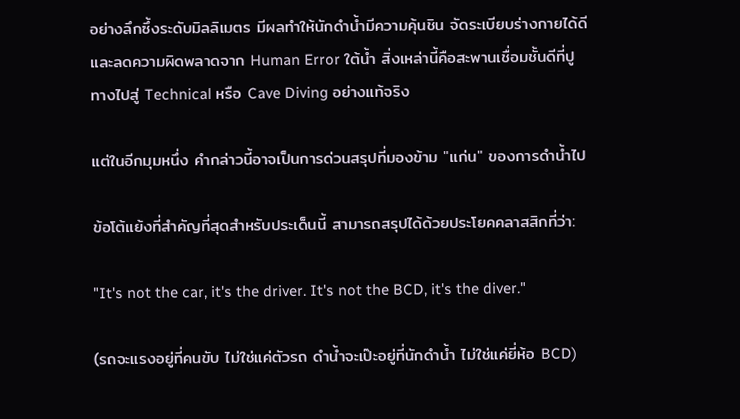อย่างลึกซึ้งระดับมิลลิเมตร มีผลทำให้นักดำน้ำมีความคุ้นชิน จัดระเบียบร่างกายได้ดี และลดความผิดพลาดจาก Human Error ใต้น้ำ สิ่งเหล่านี้คือสะพานเชื่อมชั้นดีที่ปูทางไปสู่ Technical หรือ Cave Diving อย่างแท้จริง

แต่ในอีกมุมหนึ่ง คำกล่าวนี้อาจเป็นการด่วนสรุปที่มองข้าม "แก่น" ของการดำน้ำไป

ข้อโต้แย้งที่สำคัญที่สุดสำหรับประเด็นนี้ สามารถสรุปได้ด้วยประโยคคลาสสิกที่ว่า:

"It's not the car, it's the driver. It's not the BCD, it's the diver."

(รถจะแรงอยู่ที่คนขับ ไม่ใช่แค่ตัวรถ ดำน้ำจะเป๊ะอยู่ที่นักดำน้ำ ไม่ใช่แค่ยี่ห้อ BCD)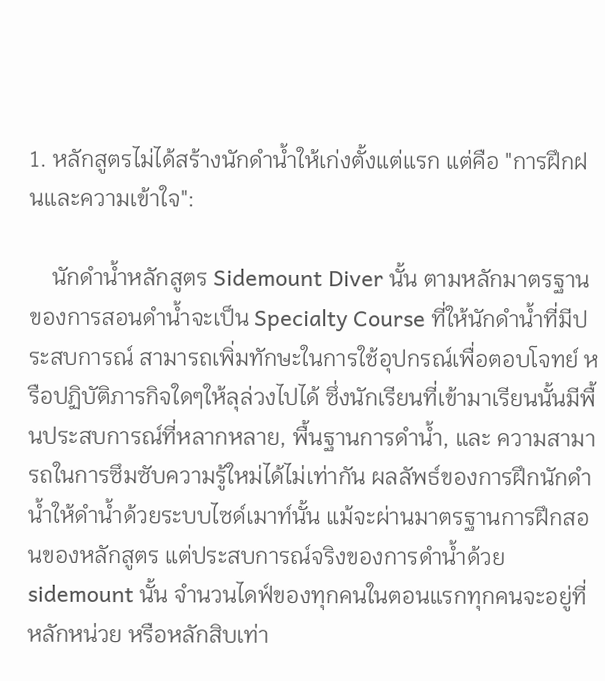1. หลักสูตรไม่ได้สร้างนักดำน้ำให้เก่งตั้งแต่แรก แต่คือ "การฝึกฝนและความเข้าใจ":

    นักดำน้ำหลักสูตร Sidemount Diver นั้น ตามหลักมาตรฐานของการสอนดำน้ำจะเป็น Specialty Course ที่ให้นักดำน้ำที่มีประสบการณ์ สามารถเพิ่มทักษะในการใช้อุปกรณ์เพื่อตอบโจทย์ หรือปฏิบัติภารกิจใดๆให้ลุล่วงไปได้ ซึ่งนักเรียนที่เข้ามาเรียนนั้นมีพื้นประสบการณ์ที่หลากหลาย, พื้นฐานการดำน้ำ, และ ความสามารถในการซึมซับความรู้ใหม่ได้ไม่เท่ากัน ผลลัพธ์ของการฝึกนักดำน้ำให้ดำน้ำด้วยระบบไซด์เมาท์นั้น แม้จะผ่านมาตรฐานการฝึกสอนของหลักสูตร แต่ประสบการณ์จริงของการดำน้ำด้วย sidemount นั้น จำนวนไดฟ์ของทุกคนในตอนแรกทุกคนจะอยู่ที่หลักหน่วย หรือหลักสิบเท่า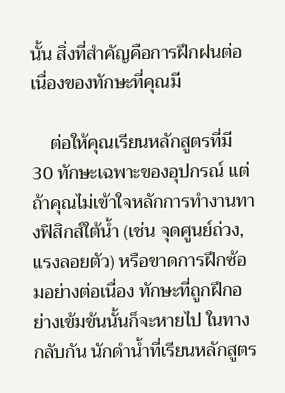นั้น สิ่งที่สำคัญคือการฝึกฝนต่อเนื่องของทักษะที่คุณมี

    ต่อให้คุณเรียนหลักสูตรที่มี 30 ทักษะเฉพาะของอุปกรณ์ แต่ถ้าคุณไม่เข้าใจหลักการทำงานทางฟิสิกส์ใต้น้ำ (เช่น จุดศูนย์ถ่วง, แรงลอยตัว) หรือขาดการฝึกซ้อมอย่างต่อเนื่อง ทักษะที่ถูกฝึกอย่างเข้มข้นนั้นก็จะหายไป ในทางกลับกัน นักดำน้ำที่เรียนหลักสูตร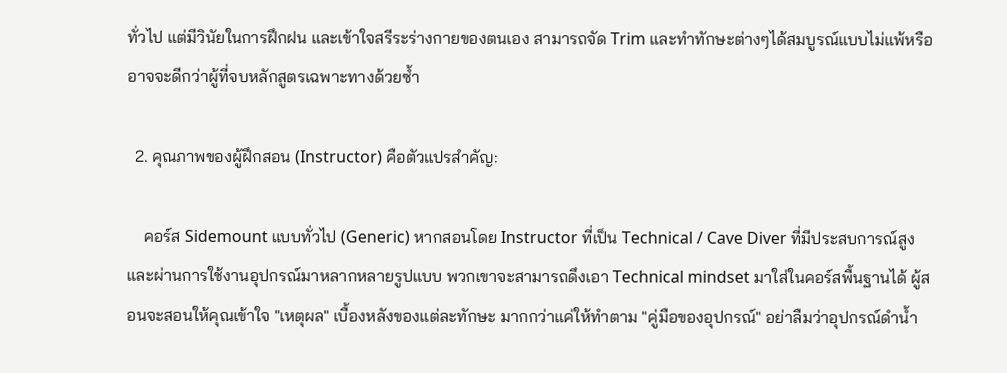ทั่วไป แต่มีวินัยในการฝึกฝน และเข้าใจสรีระร่างกายของตนเอง สามารถจัด Trim และทำทักษะต่างๆได้สมบูรณ์แบบไม่แพ้หรืออาจจะดีกว่าผู้ที่จบหลักสูตรเฉพาะทางด้วยซ้ำ

  2. คุณภาพของผู้ฝึกสอน (Instructor) คือตัวแปรสำคัญ:

    คอร์ส Sidemount แบบทั่วไป (Generic) หากสอนโดย Instructor ที่เป็น Technical / Cave Diver ที่มีประสบการณ์สูงและผ่านการใช้งานอุปกรณ์มาหลากหลายรูปแบบ พวกเขาจะสามารถดึงเอา Technical mindset มาใส่ในคอร์สพื้นฐานได้ ผู้สอนจะสอนให้คุณเข้าใจ "เหตุผล" เบื้องหลังของแต่ละทักษะ มากกว่าแค่ให้ทำตาม "คู่มือของอุปกรณ์" อย่าลืมว่าอุปกรณ์ดำน้ำ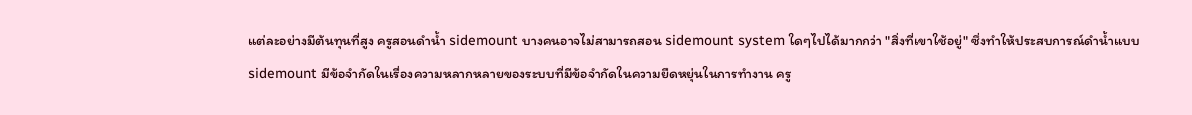แต่ละอย่างมีต้นทุนที่สูง ครูสอนดำน้ำ sidemount บางคนอาจไม่สามารถสอน sidemount system ใดๆไปได้มากกว่า "สิ่งที่เขาใช้อยู่" ซึ่งทำให้ประสบการณ์ดำน้ำแบบ sidemount มีข้อจำกัดในเรื่องความหลากหลายของระบบที่มีข้อจำกัดในความยืดหยุ่นในการทำงาน ครู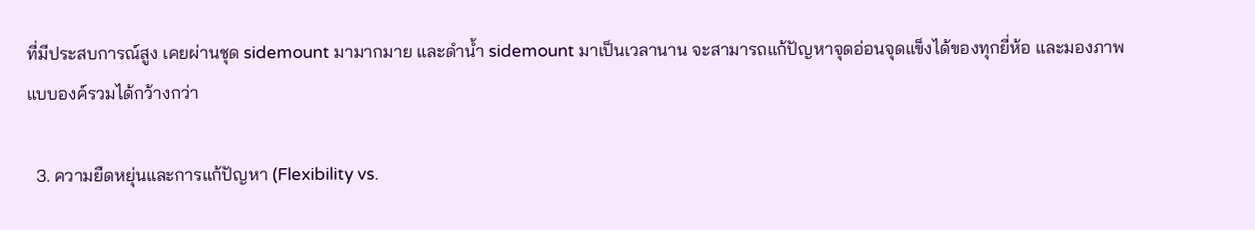ที่มีประสบการณ์สูง เคยผ่านชุด sidemount มามากมาย และดำน้ำ sidemount มาเป็นเวลานาน จะสามารถแก้ปัญหาจุดอ่อนจุดแข็งได้ของทุกยี่ห้อ และมองภาพแบบองค์รวมได้กว้างกว่า

  3. ความยืดหยุ่นและการแก้ปัญหา (Flexibility vs.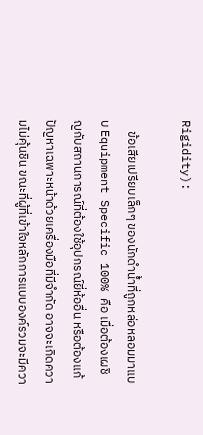Rigidity):

    ข้อเสียเปรียบเล็กๆ ของนักดำน้ำที่ถูกหล่อหลอมมาแบบ Equipment Specific 100% คือ เมื่อต้องเผชิญกับสถานการณ์ที่ต้องใช้อุปกรณ์ยี่ห้ออื่น หรือต้องแก้ปัญหาเฉพาะหน้าด้วยเครื่องมือที่มีจำกัด อาจจะเกิดความไม่คุ้นชิน ขณะที่ผู้ที่เข้าใจหลักการแบบองค์รวมจะมีควา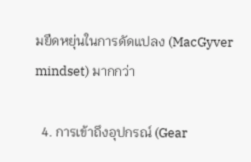มยืดหยุ่นในการดัดแปลง (MacGyver mindset) มากกว่า

  4. การเข้าถึงอุปกรณ์ (Gear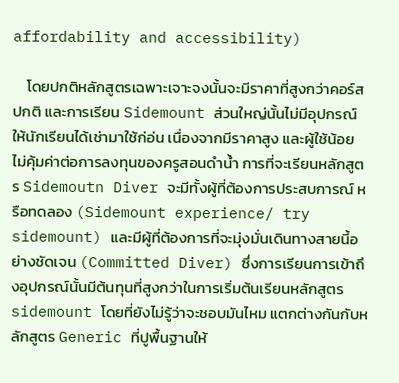affordability and accessibility)

    โดยปกติหลักสูตรเฉพาะเจาะจงนั้นจะมีราคาที่สูงกว่าคอร์สปกติ และการเรียน Sidemount ส่วนใหญ่นั้นไม่มีอุปกรณ์ให้นักเรียนได้เช่ามาใช้ก่อ่น เนื่องจากมีราคาสูง และผู้ใช้น้อย ไม่คุ้มค่าต่อการลงทุนของครูสอนดำน้ำ การที่จะเรียนหลักสูตร Sidemoutn Diver จะมีทั้งผู้ที่ต้องการประสบการณ์ หรือทดลอง (Sidemount experience/ try sidemount) และมีผู้ที่ต้องการที่จะมุ่งมั่นเดินทางสายนี้อย่างชัดเจน (Committed Diver) ซึ่งการเรียนการเข้าถึงอุปกรณ์นั้นมีต้นทุนที่สูงกว่าในการเริ่มต้นเรียนหลักสูตร sidemount โดยที่ยังไม่รู้ว่าจะชอบมันไหม แตกต่างกันกับหลักสูตร Generic ที่ปูพื้นฐานให้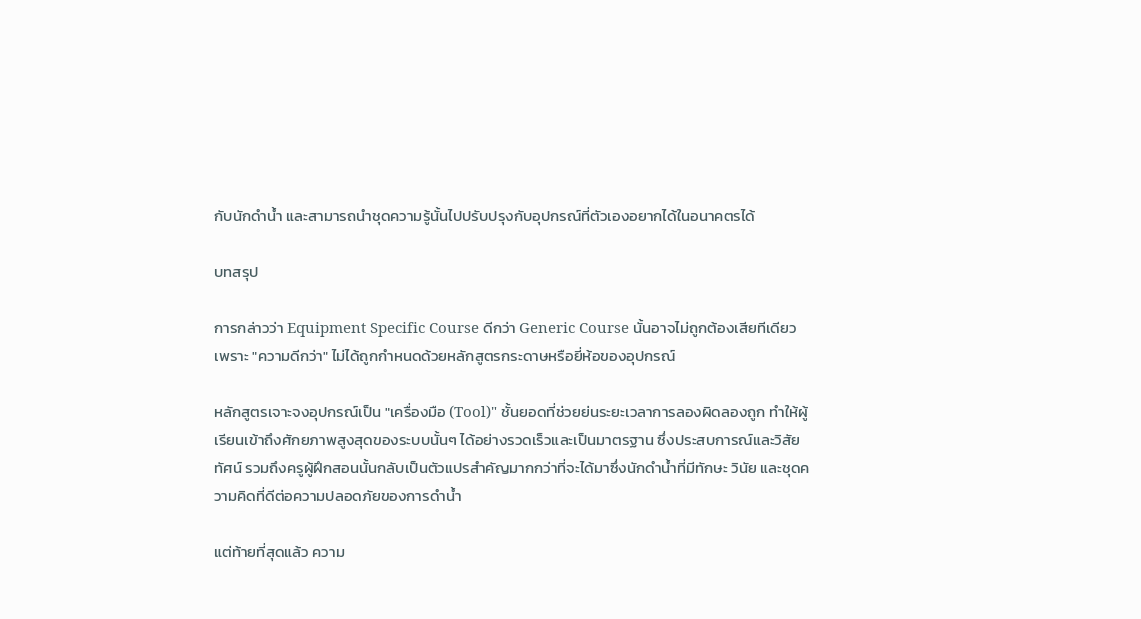กับนักดำน้ำ และสามารถนำชุดความรู้นั้นไปปรับปรุงกับอุปกรณ์ที่ตัวเองอยากได้ในอนาคตรได้

บทสรุป

การกล่าวว่า Equipment Specific Course ดีกว่า Generic Course นั้นอาจไม่ถูกต้องเสียทีเดียว เพราะ "ความดีกว่า" ไม่ได้ถูกกำหนดด้วยหลักสูตรกระดาษหรือยี่ห้อของอุปกรณ์

หลักสูตรเจาะจงอุปกรณ์เป็น "เครื่องมือ (Tool)" ชั้นยอดที่ช่วยย่นระยะเวลาการลองผิดลองถูก ทำให้ผู้เรียนเข้าถึงศักยภาพสูงสุดของระบบนั้นๆ ได้อย่างรวดเร็วและเป็นมาตรฐาน ซึ่งประสบการณ์และวิสัยทัศน์ รวมถึงครูผู้ฝึกสอนนั้นกลับเป็นตัวแปรสำคัญมากกว่าที่จะได้มาซึ่งนักดำน้ำที่มีทักษะ วินัย และชุดความคิดที่ดีต่อความปลอดภัยของการดำน้ำ

แต่ท้ายที่สุดแล้ว ความ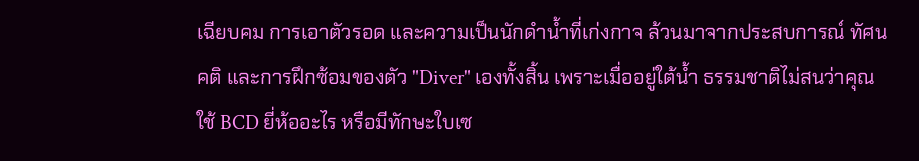เฉียบคม การเอาตัวรอด และความเป็นนักดำน้ำที่เก่งกาจ ล้วนมาจากประสบการณ์ ทัศนคติ และการฝึกซ้อมของตัว "Diver" เองทั้งสิ้น เพราะเมื่ออยู่ใต้น้ำ ธรรมชาติไม่สนว่าคุณใช้ BCD ยี่ห้ออะไร หรือมีทักษะใบเซ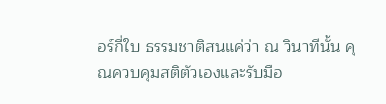อร์กี่ใบ ธรรมชาติสนแค่ว่า ณ วินาทีนั้น คุณควบคุมสติตัวเองและรับมือ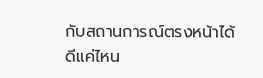กับสถานการณ์ตรงหน้าได้ดีแค่ไหน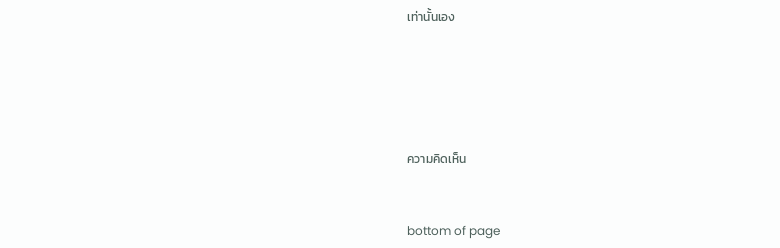เท่านั้นเอง





ความคิดเห็น


bottom of page